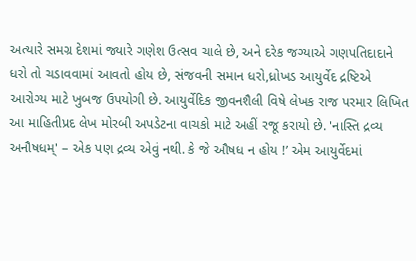અત્યારે સમગ્ર દેશમાં જ્યારે ગણેશ ઉત્સવ ચાલે છે, અને દરેક જગ્યાએ ગણપતિદાદાને ધરો તો ચડાવવામાં આવતો હોય છે, સંજવની સમાન ધરો,ધ્રોખડ આયુર્વેદ દ્રષ્ટિએ આરોગ્ય માટે ખુબજ ઉપયોગી છે. આયુર્વેદિક જીવનશૈલી વિષે લેખક રાજ પરમાર લિખિત આ માહિતીપ્રદ લેખ મોરબી અપડેટના વાચકો માટે અહીં રજૂ કરાયો છે. 'નાસ્તિ દ્રવ્ય અનૌષધમ્' – એક પણ દ્રવ્ય એવું નથી. કે જે ઔષધ ન હોય !’ એમ આયુર્વેદમાં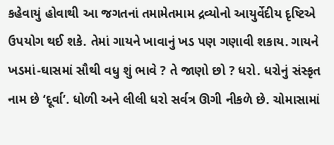કહેવાયું હોવાથી આ જગતનાં તમામેતમામ દ્રવ્યોનો આયુર્વેદીય દૃષ્ટિએ ઉપયોગ થઈ શકે. તેમાં ગાયને ખાવાનું ખડ પણ ગણાવી શકાય. ગાયને ખડમાં-ઘાસમાં સૌથી વધુ શું ભાવે ? તે જાણો છો ? ધરો. ધરોનું સંસ્કૃત નામ છે ‘દૂર્વા’. ધોળી અને લીલી ધરો સર્વત્ર ઊગી નીકળે છે. ચોમાસામાં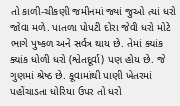તો કાળી-ચીકણી જમીનમાં જ્યાં જુઓ ત્યાં ધરો જોવા મળે. પાતળા પોપટી દોરા જેવી ધરો મોટે ભાગે પુષ્કળ અને સર્વત્ર થાય છે. તેમાં ક્યાંક ક્યાંક ધોળી ધરો (શ્વેતદૂર્વા) પણ હોય છે. જે ગુણમાં શ્રેષ્ઠ છે. કૂવામાંથી પાણી ખેતરમાં પહોંચાડતા ધોરિયા ઉપર તો ધરો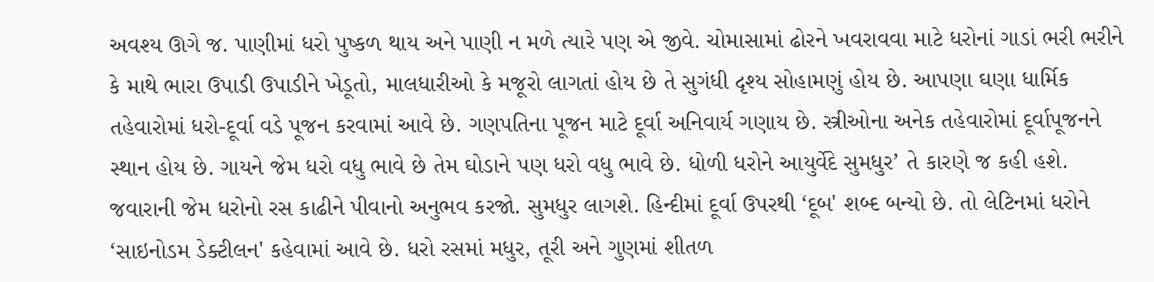અવશ્ય ઊગે જ. પાણીમાં ધરો પુષ્કળ થાય અને પાણી ન મળે ત્યારે પણ એ જીવે. ચોમાસામાં ઢોરને ખવરાવવા માટે ધરોનાં ગાડાં ભરી ભરીને કે માથે ભારા ઉપાડી ઉપાડીને ખેડૂતો, માલધારીઓ કે મજૂરો લાગતાં હોય છે તે સુગંધી દૃશ્ય સોહામણું હોય છે. આપણા ઘણા ધાર્મિક તહેવારોમાં ધરો-દૂર્વા વડે પૂજન કરવામાં આવે છે. ગણપતિના પૂજન માટે દૂર્વા અનિવાર્ય ગણાય છે. સ્ત્રીઓના અનેક તહેવારોમાં દૂર્વાપૂજનને સ્થાન હોય છે. ગાયને જેમ ધરો વધુ ભાવે છે તેમ ઘોડાને પણ ધરો વધુ ભાવે છે. ધોળી ધરોને આયુર્વેદે સુમધુર’ તે કારણે જ કહી હશે. જવારાની જેમ ધરોનો રસ કાઢીને પીવાનો અનુભવ કરજો. સુમધુર લાગશે. હિન્દીમાં દૂર્વા ઉપરથી ‘દૂબ' શબ્દ બન્યો છે. તો લેટિનમાં ધરોને ‘સાઇનોડમ ડેક્ટીલન' કહેવામાં આવે છે. ધરો રસમાં મધુર, તૂરી અને ગુણમાં શીતળ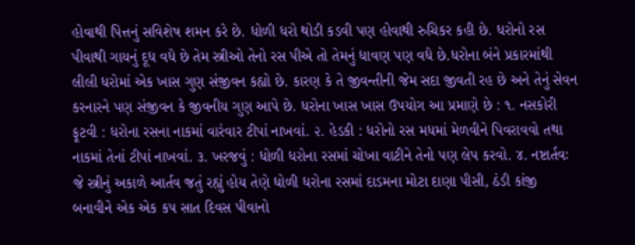હોવાથી પિત્તનું સવિશેષ શમન કરે છે. ધોળી ધરો થોડી કડવી પણ હોવાથી રુચિકર કહી છે. ધરોનો રસ પીવાથી ગાયનું દૂધ વધે છે તેમ સ્ત્રીઓ તેનો રસ પીએ તો તેમનું ધાવણ પણ વધે છે.ધરોના બંને પ્રકારમાંથી લીલી ધરોમાં એક ખાસ ગુણ સંજીવન કહ્યો છે. કારણ કે તે જીવન્તીની જેમ સદા જીવતી રહ છે અને તેનું સેવન કરનારને પણ સંજીવન કે જીવનીય ગુણ આપે છે. ધરોના ખાસ ખાસ ઉપયોગ આ પ્રમાણે છે : ૧. નસકોરી ફૂટવી : ધરોના રસના નાકમાં વારંવાર ટીપાં નાખવાં. ૨. હેડકી : ધરોનો રસ મધમાં મેળવીને પિવરાવવો તથા નાકમાં તેનાં ટીપાં નાખવાં. ૩. ખરજવું : ધોળી ધરોના રસમાં ચોખા વાટીને તેનો પણ લેપ કરવો. ૪. નષ્ટાર્તવઃ જે સ્ત્રીનું અકાળે આર્તવ જતું રહ્યું હોય તેણે ધોળી ધરોના રસમાં દાડમના મોટા દાણા પીસી, ઠંડી કાંજી બનાવીને એક એક કપ સાત દિવસ પીવાનો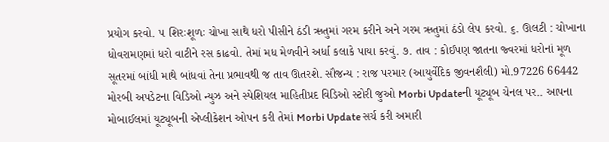પ્રયોગ કરવો. ૫ શિરઃશૂળઃ ચોખા સાથે ધરો પીસીને ઠંડી ઋતુમાં ગરમ કરીને અને ગરમ ઋતુમાં ઠંડો લેપ કરવો. ૬. ઊલટી : ચોખાના ધોવરામણમાં ધરો વાટીને રસ કાઢવો. તેમાં મધ મેળવીને અર્ધા કલાકે પાયા કરવું. ૭. તાવ : કોઈપણ જાતના જ્વરમાં ધરોનાં મૂળ સૂતરમાં બાંધી માથે બાંધવાં તેના પ્રભાવથી જ તાવ ઊતરશે. સૌજન્ય : રાજ પરમાર (આયુર્વેદિક જીવનશૈલી) મો.97226 66442 મોરબી અપડેટના વિડિઓ ન્યુઝ અને સ્પેશિયલ માહિતીપ્રદ વિડિઓ સ્ટોરી જુઓ Morbi Updateની યૂટ્યૂબ ચેનલ પર.. આપના મોબાઈલમાં યૂટ્યૂબની એપ્લીકેશન ઓપન કરી તેમાં Morbi Update સર્ચ કરી અમારી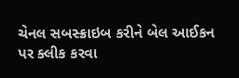ચેનલ સબસ્ક્રાઇબ કરીને બેલ આઈકન પર ક્લીક કરવા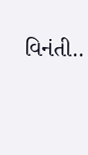વિનંતી..